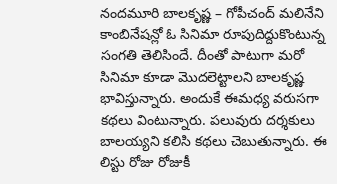నందమూరి బాలకృష్ణ – గోపీచంద్ మలినేని కాంబినేషన్లో ఓ సినిమా రూపుదిద్దుకొంటున్న సంగతి తెలిసిందే. దీంతో పాటుగా మరో సినిమా కూడా మొదలెట్టాలని బాలకృష్ణ భావిస్తున్నారు. అందుకే ఈమధ్య వరుసగా కథలు వింటున్నారు. పలువురు దర్శకులు బాలయ్యని కలిసి కథలు చెబుతున్నారు. ఈ లిస్టు రోజు రోజుకీ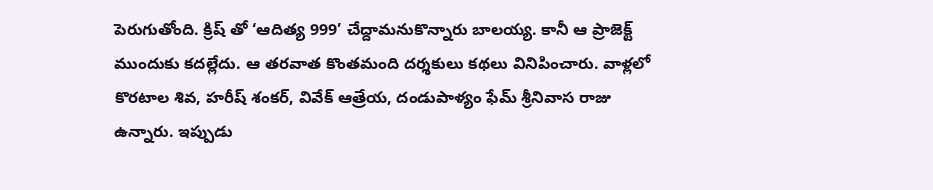పెరుగుతోంది. క్రిష్ తో ‘ఆదిత్య 999’ చేద్దామనుకొన్నారు బాలయ్య. కానీ ఆ ప్రాజెక్ట్ ముందుకు కదల్లేదు. ఆ తరవాత కొంతమంది దర్శకులు కథలు వినిపించారు. వాళ్లలో కొరటాల శివ, హరీష్ శంకర్, వివేక్ ఆత్రేయ, దండుపాళ్యం ఫేమ్ శ్రీనివాస రాజు ఉన్నారు. ఇప్పుడు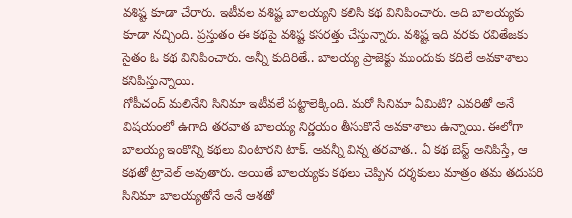వశిష్ట కూడా చేరారు. ఇటీవల వశిష్ట బాలయ్యని కలిసి కథ వినిపించారు. అది బాలయ్యకు కూడా నచ్చింది. ప్రస్తుతం ఈ కథపై వశిష్ట కసరత్తు చేస్తున్నారు. వశిష్ట ఇది వరకు రవితేజకు సైతం ఓ కథ వినిపించారు. అన్నీ కుదిరితే.. బాలయ్య ప్రాజెక్టు ముందుకు కదిలే అవకాశాలు కనిపిస్తున్నాయి.
గోపీచంద్ మలినేని సినిమా ఇటీవలే పట్టాలెక్కింది. మరో సినిమా ఏమిటి? ఎవరితో అనే విషయంలో ఉగాది తరవాత బాలయ్య నిర్ణయం తీసుకొనే అవకాశాలు ఉన్నాయి. ఈలోగా బాలయ్య ఇంకొన్ని కథలు వింటారని టాక్. అవన్నీ విన్న తరవాత.. ఏ కథ బెస్ట్ అనిపిస్తే, ఆ కథతో ట్రావెల్ అవుతారు. అయితే బాలయ్యకు కథలు చెప్పిన దర్శకులు మాత్రం తమ తదుపరి సినిమా బాలయ్యతోనే అనే ఆశతో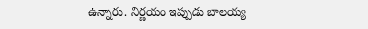ఉన్నారు. నిర్ణయం ఇప్పుడు బాలయ్య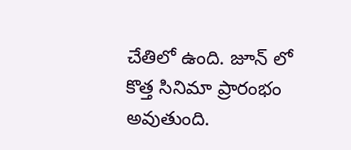చేతిలో ఉంది. జూన్ లో కొత్త సినిమా ప్రారంభం అవుతుంది.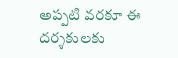అప్పటి వరకూ ఈ దర్శకులకు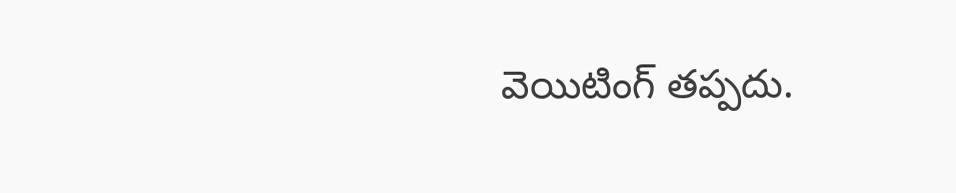వెయిటింగ్ తప్పదు.